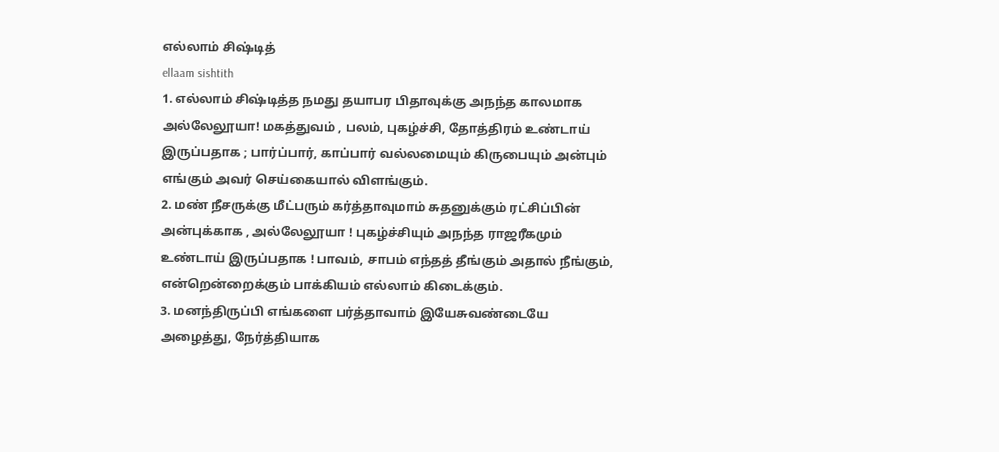எல்லாம் சிஷ்டித்
ellaam sishtith
1. எல்லாம் சிஷ்டித்த நமது தயாபர பிதாவுக்கு அநந்த காலமாக அல்லேலூயா! மகத்துவம் , பலம், புகழ்ச்சி, தோத்திரம் உண்டாய் இருப்பதாக ; பார்ப்பார், காப்பார் வல்லமையும் கிருபையும் அன்பும் எங்கும் அவர் செய்கையால் விளங்கும்.
2. மண் நீசருக்கு மீட்பரும் கர்த்தாவுமாம் சுதனுக்கும் ரட்சிப்பின் அன்புக்காக , அல்லேலூயா ! புகழ்ச்சியும் அநந்த ராஜரீகமும் உண்டாய் இருப்பதாக ! பாவம், சாபம் எந்தத் தீங்கும் அதால் நீங்கும், என்றென்றைக்கும் பாக்கியம் எல்லாம் கிடைக்கும்.
3. மனந்திருப்பி எங்களை பர்த்தாவாம் இயேசுவண்டையே அழைத்து, நேர்த்தியாக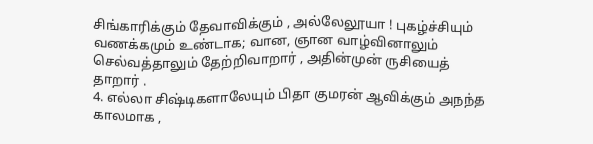சிங்காரிக்கும் தேவாவிக்கும் , அல்லேலூயா ! புகழ்ச்சியும் வணக்கமும் உண்டாக; வான, ஞான வாழ்வினாலும் செல்வத்தாலும் தேற்றிவாறார் , அதின்முன் ருசியைத் தாறார் .
4. எல்லா சிஷ்டிகளாலேயும் பிதா குமரன் ஆவிக்கும் அநந்த காலமாக ,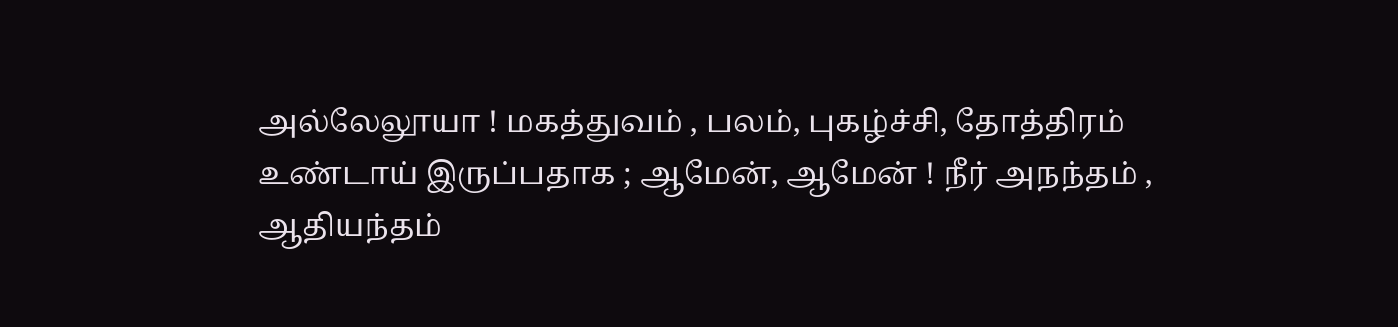அல்லேலூயா ! மகத்துவம் , பலம், புகழ்ச்சி, தோத்திரம் உண்டாய் இருப்பதாக ; ஆமேன், ஆமேன் ! நீர் அநந்தம் , ஆதியந்தம்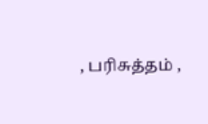, பரிசுத்தம் ,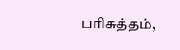பரிசுத்தம்,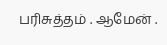பரிசுத்தம் . ஆமேன் .